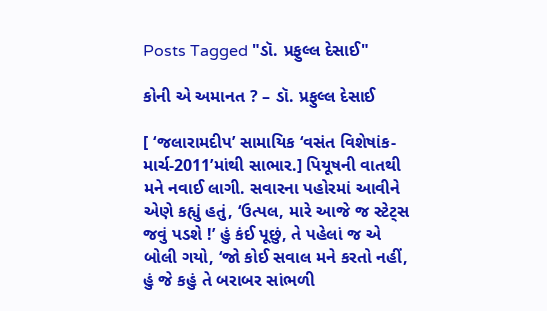Posts Tagged "ડૉ. પ્રફુલ્લ દેસાઈ"

કોની એ અમાનત ? – ડૉ. પ્રફુલ્લ દેસાઈ

[ ‘જલારામદીપ’ સામાયિક ‘વસંત વિશેષાંક-માર્ચ-2011’માંથી સાભાર.] પિયૂષની વાતથી મને નવાઈ લાગી. સવારના પહોરમાં આવીને એણે કહ્યું હતું, ‘ઉત્પલ, મારે આજે જ સ્ટેટ્સ જવું પડશે !’ હું કંઈ પૂછું, તે પહેલાં જ એ બોલી ગયો, ‘જો કોઈ સવાલ મને કરતો નહીં, હું જે કહું તે બરાબર સાંભળી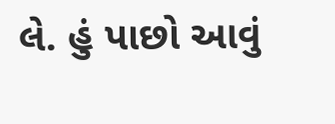લે. હું પાછો આવું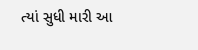ત્યાં સુધી મારી આ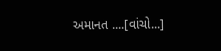અમાનત ....[વાંચો...]